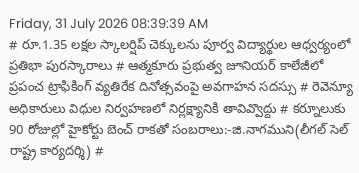Friday, 31 July 2026 08:39:39 AM
# రూ.1.35 లక్షల స్కాలర్షిప్ చెక్కులను పూర్వ విద్యార్థుల ఆధ్వర్యంలో ప్రతిభా పురస్కారాలు # ఆత్మకూరు ప్రభుత్వ జూనియర్ కాలేజీలో ప్రపంచ ట్రాఫికింగ్ వ్యతిరేక దినోత్సవంపై అవగాహన సదస్సు # రెవెన్యూ అధికారులు విధుల నిర్వహణలో నిర్లక్ష్యానికి తావివ్వొద్దు # కర్నూలుకు 90 రోజుల్లో హైకోర్టు బెంచ్ రాకతో సంబరాలు:-జి.నాగముని(లీగల్ సెల్ రాష్ట్ర కార్యదర్శి) #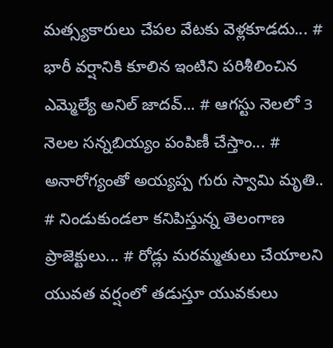మత్స్యకారులు చేపల వేటకు వెళ్లకూడదు... # భారీ వర్షానికి కూలిన ఇంటిని పరిశీలించిన ఎమ్మెల్యే అనిల్ జాదవ్... # ఆగస్టు నెలలో 3 నెలల సన్నబియ్యం పంపిణీ చేస్తాం... # అనారోగ్యంతో అయ్యప్ప గురు స్వామి మృతి.. # నిండుకుండలా కనిపిస్తున్న తెలంగాణ ప్రాజెక్టులు... # రోడ్లు మరమ్మతులు చేయాలని యువత వర్షంలో తడుస్తూ యువకులు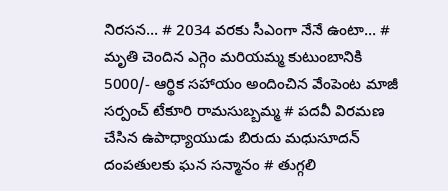నిరసన... # 2034 వరకు సీఎంగా నేనే ఉంటా... # మృతి చెందిన ఎగ్గెం మరియమ్మ కుటుంబానికి 5000/- ఆర్థిక సహాయం అందించిన వేంపెంట మాజీ సర్పంచ్ టేకూరి రామసుబ్బమ్మ # పదవీ విరమణ చేసిన ఉపాధ్యాయుడు బిరుదు మధుసూదన్ దంపతులకు ఘన సన్మానం # తుగ్గలి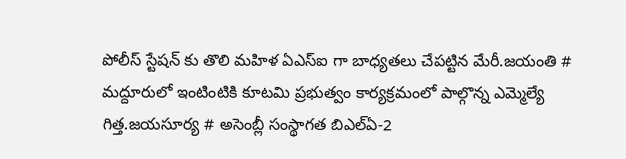పోలీస్ స్టేషన్ కు తొలి మహిళ ఏఎస్ఐ గా బాధ్యతలు చేపట్టిన మేరీ.జయంతి # మద్దూరులో ఇంటింటికి కూటమి ప్రభుత్వం కార్యక్రమంలో పాల్గొన్న ఎమ్మెల్యే గిత్త.జయసూర్య # అసెంబ్లీ సంస్థాగత బిఎల్ఏ-2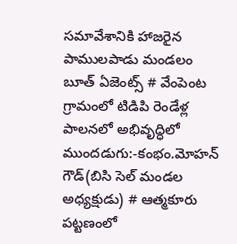సమావేశానికి హాజరైన పాములపాడు మండలం బూత్ ఏజెంట్స్ # వేంపెంట గ్రామంలో టిడిపి రెండేళ్ల పాలనలో అభివృద్ధిలో ముందడుగు:-కంభం.మోహన్ గౌడ్(బిసి సెల్ మండల అధ్యక్షుడు) # ఆత్మకూరు పట్టణంలో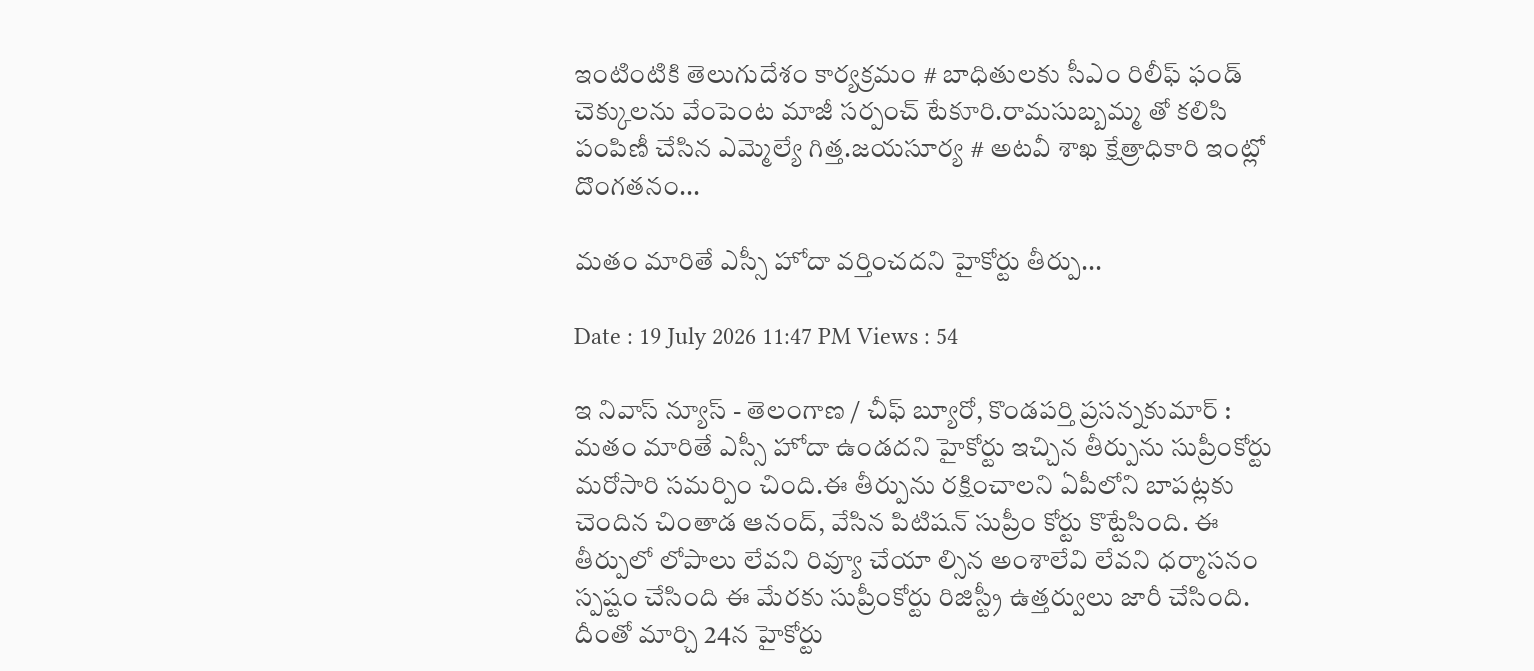ఇంటింటికి తెలుగుదేశం కార్యక్రమం # బాధితులకు సీఎం రిలీఫ్ ఫండ్ చెక్కులను వేంపెంట మాజీ సర్పంచ్ టేకూరి.రామసుబ్బమ్మ తో కలిసి పంపిణీ చేసిన ఎమ్మెల్యే గిత్త.జయసూర్య # అటవీ శాఖ క్షేత్రాధికారి ఇంట్లో దొంగతనం...

మతం మారితే ఎస్సీ హోదా వర్తించదని హైకోర్టు తీర్పు...

Date : 19 July 2026 11:47 PM Views : 54

ఇ నివాస్ న్యూస్ - తెలంగాణ / చీఫ్ బ్యూరో, కొండపర్తి ప్రసన్నకుమార్ : మతం మారితే ఎస్సీ హోదా ఉండదని హైకోర్టు ఇచ్చిన తీర్పును సుప్రీంకోర్టు మరోసారి సమర్పిం చింది.ఈ తీర్పును రక్షించాలని ఏపీలోని బాపట్లకు చెందిన చింతాడ ఆనంద్, వేసిన పిటిషన్ సుప్రీం కోర్టు కొట్టేసింది. ఈ తీర్పులో లోపాలు లేవని రివ్యూ చేయా ల్సిన అంశాలేవి లేవని ధర్మాసనం స్పష్టం చేసింది ఈ మేరకు సుప్రీంకోర్టు రిజిస్ట్రీ ఉత్తర్వులు జారీ చేసింది. దీంతో మార్చి 24న హైకోర్టు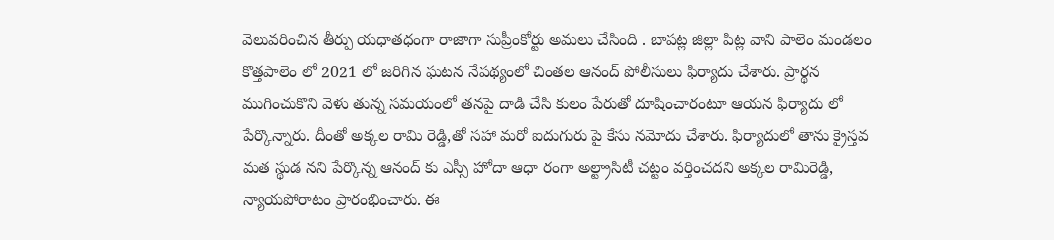వెలువరించిన తీర్పు యధాతధంగా రాజాగా సుప్రీంకోర్టు అమలు చేసింది . బాపట్ల జిల్లా పిట్ల వాని పాలెం మండలం కొత్తపాలెం లో 2021 లో జరిగిన ఘటన నేపథ్యంలో చింతల ఆనంద్ పోలీసులు ఫిర్యాదు చేశారు. ప్రార్థన ముగించుకొని వెళు తున్న సమయంలో తనపై దాడి చేసి కులం పేరుతో దూషించారంటూ ఆయన ఫిర్యాదు లో పేర్కొన్నారు. దీంతో అక్కల రామి రెడ్డి,తో సహా మరో ఐదుగురు పై కేసు నమోదు చేశారు. ఫిర్యాదులో తాను క్రైస్తవ మత స్థుడ నని పేర్కొన్న ఆనంద్ కు ఎస్సీ హోదా ఆధా రంగా అల్ట్రాసిటీ చట్టం వర్తించదని అక్కల రామిరెడ్డి, న్యాయపోరాటం ప్రారంభించారు. ఈ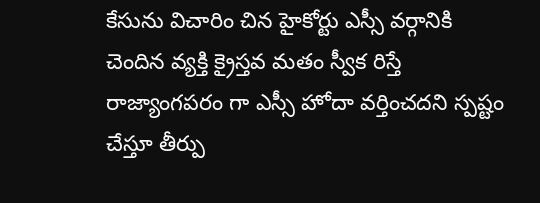కేసును విచారిం చిన హైకోర్టు ఎస్సీ వర్గానికి చెందిన వ్యక్తి క్రైస్తవ మతం స్వీక రిస్తే రాజ్యాంగపరం గా ఎస్సీ హోదా వర్తించదని స్పష్టం చేస్తూ తీర్పు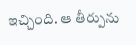ఇచ్చింది. ఆ తీర్పును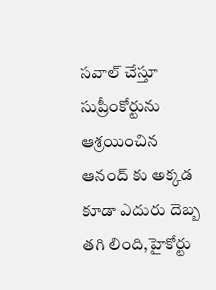సవాల్ చేస్తూ సుప్రీంకోర్టును ఆశ్రయించిన ఆనంద్ కు అక్కడ కూడా ఎదురు దెబ్బ తగి లింది,హైకోర్టు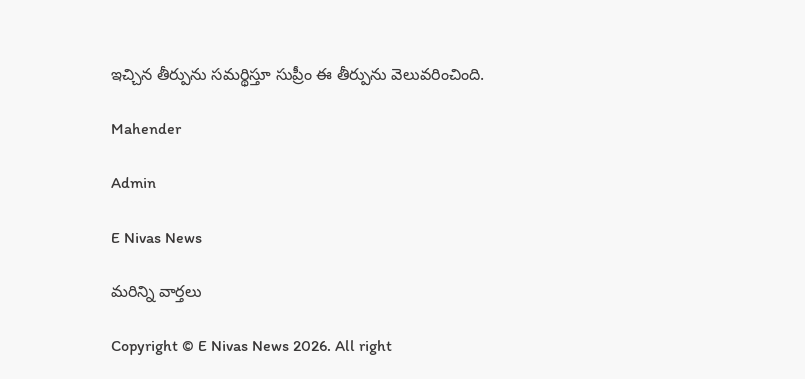ఇచ్చిన తీర్పును సమర్థిస్తూ సుప్రీం ఈ తీర్పును వెలువరించింది.

Mahender

Admin

E Nivas News

మరిన్ని వార్తలు

Copyright © E Nivas News 2026. All right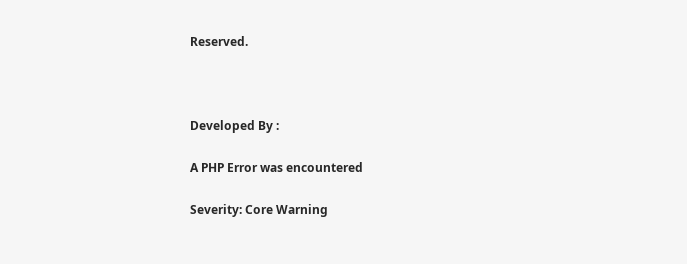Reserved.



Developed By :

A PHP Error was encountered

Severity: Core Warning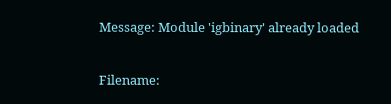Message: Module 'igbinary' already loaded

Filename: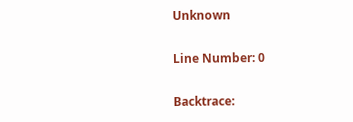Unknown

Line Number: 0

Backtrace: